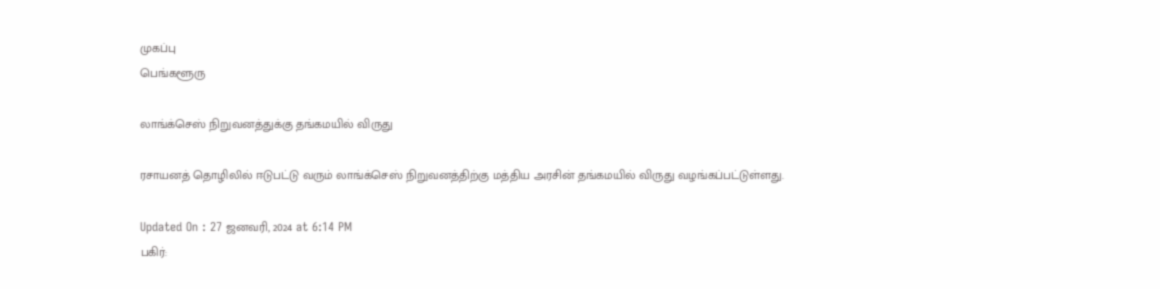முகப்பு
பெங்களூரு

லாங்க்செஸ் நிறுவனத்துக்கு தங்கமயில் விருது

ரசாயனத் தொழிலில் ஈடுபட்டு வரும் லாங்க்செஸ் நிறுவனத்திற்கு மத்திய அரசின் தங்கமயில் விருது வழங்கப்பட்டுள்ளது.

Updated On : 27 ஜனவரி, 2024 at 6:14 PM
பகிர்: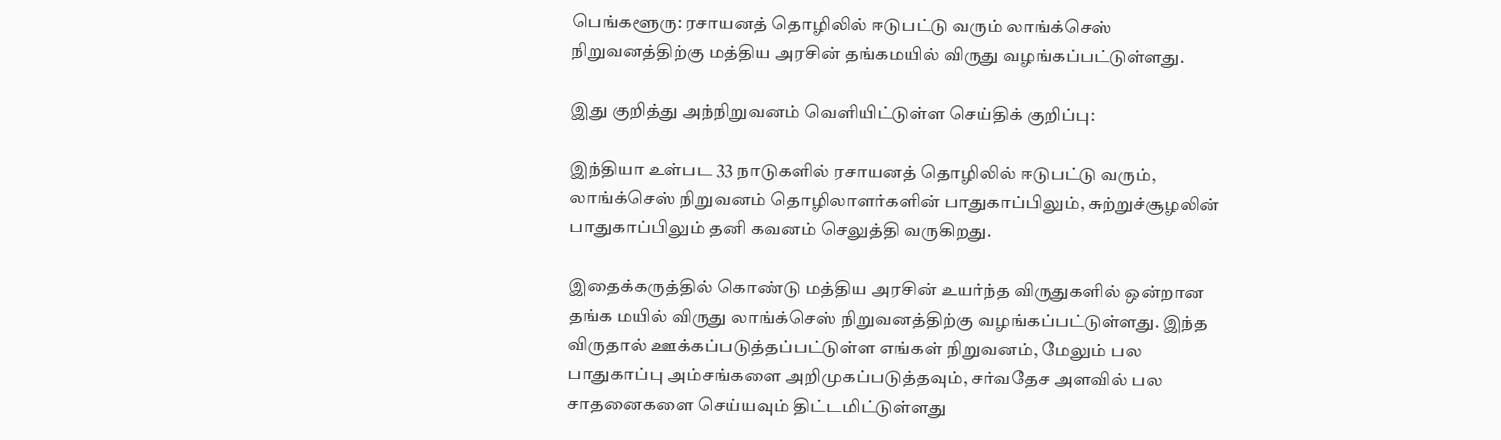பெங்களூரு: ரசாயனத் தொழிலில் ஈடுபட்டு வரும் லாங்க்செஸ் நிறுவனத்திற்கு மத்திய அரசின் தங்கமயில் விருது வழங்கப்பட்டுள்ளது.

இது குறித்து அந்நிறுவனம் வெளியிட்டுள்ள செய்திக் குறிப்பு:

இந்தியா உள்பட 33 நாடுகளில் ரசாயனத் தொழிலில் ஈடுபட்டு வரும், லாங்க்செஸ் நிறுவனம் தொழிலாளர்களின் பாதுகாப்பிலும், சுற்றுச்சூழலின் பாதுகாப்பிலும் தனி கவனம் செலுத்தி வருகிறது.

இதைக்கருத்தில் கொண்டு மத்திய அரசின் உயர்ந்த விருதுகளில் ஒன்றான தங்க மயில் விருது லாங்க்செஸ் நிறுவனத்திற்கு வழங்கப்பட்டுள்ளது. இந்த விருதால் ஊக்கப்படுத்தப்பட்டுள்ள எங்கள் நிறுவனம், மேலும் பல பாதுகாப்பு அம்சங்களை அறிமுகப்படுத்தவும், சர்வதேச அளவில் பல சாதனைகளை செய்யவும் திட்டமிட்டுள்ளது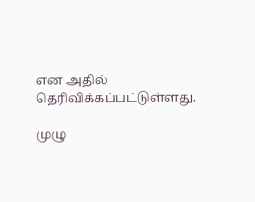என அதில் தெரிவிக்கப்பட்டுள்ளது.

முழு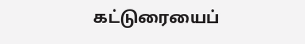கட்டுரையைப்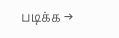படிக்க →